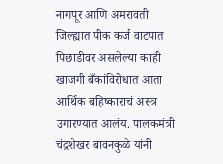नागपूर आणि अमरावती जिल्ह्यात पीक कर्ज वाटपात पिछाडीवर असलेल्या काही खाजगी बँकांविरोधात आता आर्थिक बहिष्काराचं अस्त्र उगारण्यात आलंय. पालकमंत्री चंद्रशेखर बावनकुळे यांनी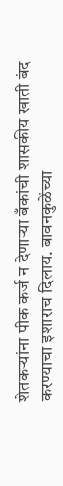शेतकऱ्यांना पीक कर्ज न देणाऱ्या बँकांची शासकीय खाती बंद करण्याचा इशाराच दिलाय. बावनकुळेंच्या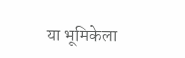या भूमिकेला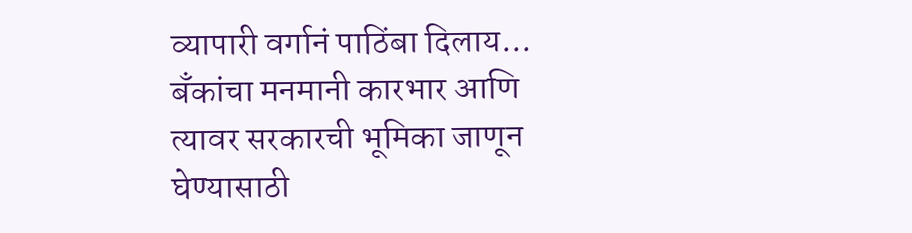व्यापारी वर्गानं पाठिंबा दिलाय... बँकांचा मनमानी कारभार आणि त्यावर सरकारची भूमिका जाणून घेण्यासाठी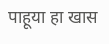पाहूया हा खास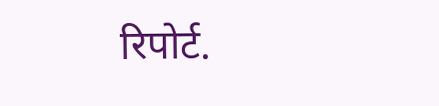रिपोर्ट.